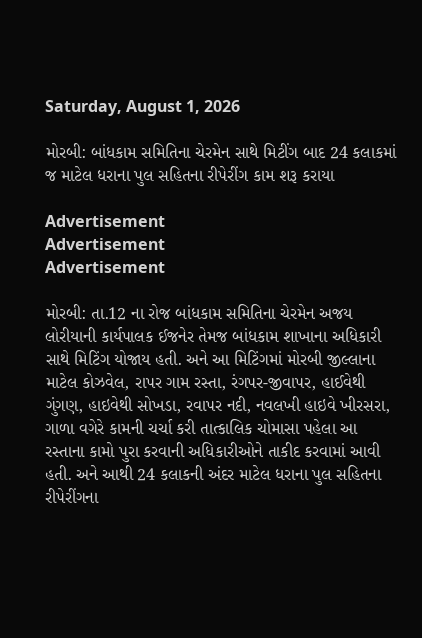Saturday, August 1, 2026

મોરબી: બાંધકામ સમિતિના ચેરમેન સાથે મિટીંગ બાદ 24 કલાકમાં જ માટેલ ધરાના પુલ સહિતના રીપેરીંગ કામ શરૂ કરાયા

Advertisement
Advertisement
Advertisement

મોરબી: તા.12 ના રોજ બાંધકામ સમિતિના ચેરમેન અજય લોરીયાની કાર્યપાલક ઈજનેર તેમજ બાંધકામ શાખાના અધિકારી સાથે મિટિંગ યોજાય હતી. અને આ મિટિંગમાં મોરબી જીલ્લાના માટેલ કોઝવેલ, રાપર ગામ રસ્તા, રંગપર-જીવાપર, હાઈવેથી ગુંગણ, હાઇવેથી સોખડા, રવાપર નદી, નવલખી હાઇવે ખીરસરા, ગાળા વગેરે કામની ચર્ચા કરી તાત્કાલિક ચોમાસા પહેલા આ રસ્તાના કામો પુરા કરવાની અધિકારીઓને તાકીદ કરવામાં આવી હતી. અને આથી 24 કલાકની અંદર માટેલ ધરાના પુલ સહિતના રીપેરીંગના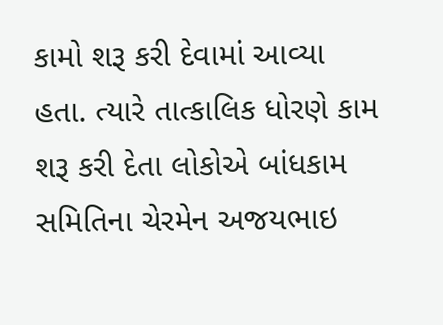કામો શરૂ કરી દેવામાં આવ્યા હતા. ત્યારે તાત્કાલિક ધોરણે કામ શરૂ કરી દેતા લોકોએ બાંધકામ સમિતિના ચેરમેન અજયભાઇ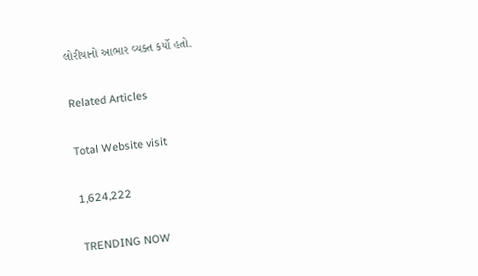લોરીયાનો આભાર વ્યક્ત કર્યો હતો.

Related Articles

Total Website visit

1,624,222

TRENDING NOW